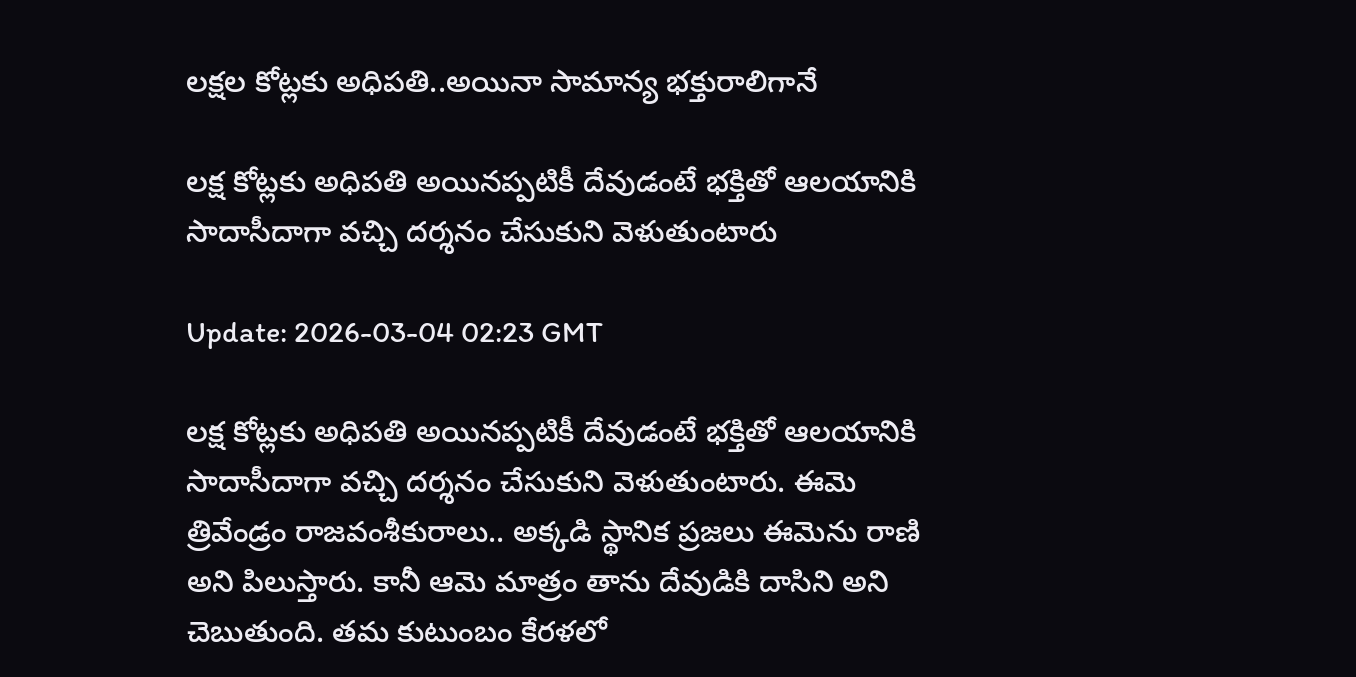లక్షల కోట్లకు అధిపతి..అయినా సామాన్య భక్తురాలిగానే

లక్ష కోట్లకు అధిపతి అయినప్పటికీ దేవుడంటే భక్తితో ఆలయానికి సాదాసీదాగా వచ్చి దర్శనం చేసుకుని వెళుతుంటారు

Update: 2026-03-04 02:23 GMT

లక్ష కోట్లకు అధిపతి అయినప్పటికీ దేవుడంటే భక్తితో ఆలయానికి సాదాసీదాగా వచ్చి దర్శనం చేసుకుని వెళుతుంటారు. ఈమె త్రివేండ్రం రాజవంశీకురాలు.. అక్కడి స్థానిక ప్రజలు ఈమెను రాణి అని పిలుస్తారు. కానీ ఆమె మాత్రం తాను దేవుడికి దాసిని అని చెబుతుంది. తమ కుటుంబం కేరళలో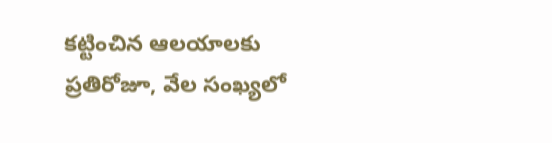కట్టించిన ఆలయాలకు ప్రతిరోజూ, వేల సంఖ్యలో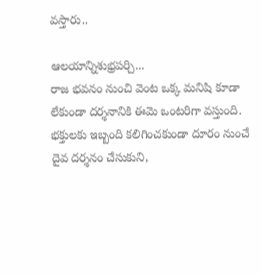వస్తారు..

ఆలయాన్నిశుభ్రపర్చి...
రాజ భవనం నుంచి వెంట ఒక్క మనిషి కూడా లేకుండా దర్శనానికి ఈమె ఒంటరిగా వస్తుంది. భక్తులకు ఇబ్బంది కలిగించకుండా దూరం నుంచే దైవ దర్శనం చేసుకుని,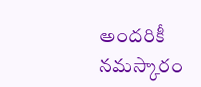అందరికీ నమస్కారం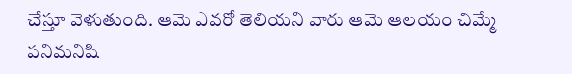చేస్తూ వెళుతుంది. ఆమె ఎవరో తెలియని వారు ఆమె ఆలయం చిమ్మే పనిమనిషి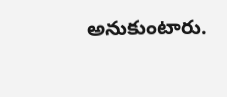అనుకుంటారు.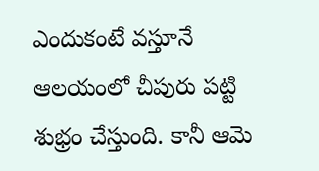ఎందుకంటే వస్తూనే ఆలయంలో చీపురు పట్టి శుభ్రం చేస్తుంది. కానీ ఆమె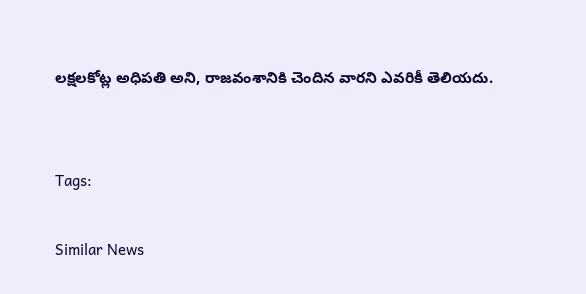లక్షలకోట్ల అధిపతి అని, రాజవంశానికి చెందిన వారని ఎవరికీ తెలియదు.


Tags:

Similar News